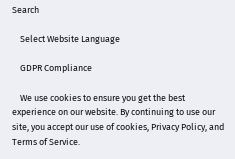Search

    Select Website Language

    GDPR Compliance

    We use cookies to ensure you get the best experience on our website. By continuing to use our site, you accept our use of cookies, Privacy Policy, and Terms of Service.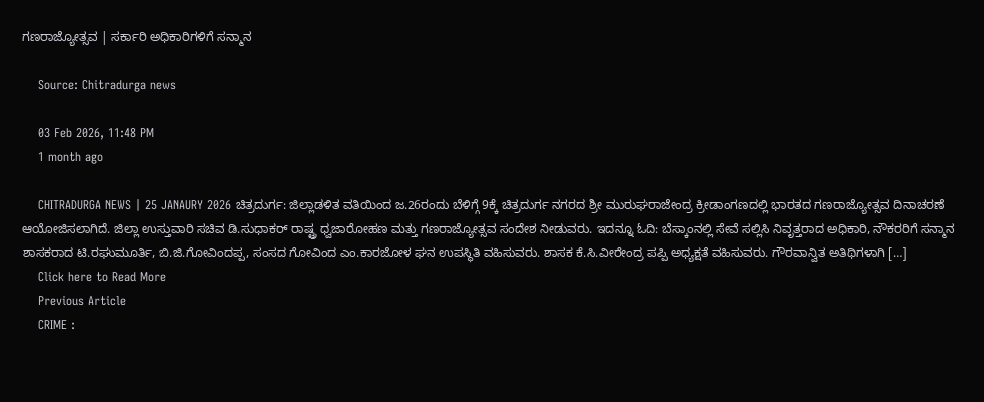ಗಣರಾಜ್ಯೋತ್ಸವ | ಸರ್ಕಾರಿ ಅಧಿಕಾರಿಗಳಿಗೆ ಸನ್ಮಾನ

    Source: Chitradurga news

    03 Feb 2026, 11:48 PM
    1 month ago

    CHITRADURGA NEWS | 25 JANAURY 2026 ಚಿತ್ರದುರ್ಗ: ಜಿಲ್ಲಾಡಳಿತ ವತಿಯಿಂದ ಜ.26ರಂದು ಬೆಳಿಗ್ಗೆ 9ಕ್ಕೆ ಚಿತ್ರದುರ್ಗ ನಗರದ ಶ್ರೀ ಮುರುಘರಾಜೇಂದ್ರ ಕ್ರೀಡಾಂಗಣದಲ್ಲಿ ಭಾರತದ ಗಣರಾಜ್ಯೋತ್ಸವ ದಿನಾಚರಣೆ ಆಯೋಜಿಸಲಾಗಿದೆ. ಜಿಲ್ಲಾ ಉಸ್ತುವಾರಿ ಸಚಿವ ಡಿ.ಸುಧಾಕರ್ ರಾಷ್ಟ್ರ ಧ್ವಜಾರೋಹಣ ಮತ್ತು ಗಣರಾಜ್ಯೋತ್ಸವ ಸಂದೇಶ ನೀಡುವರು. ಇದನ್ನೂ ಓದಿ: ಬೆಸ್ಕಾಂನಲ್ಲಿ ಸೇವೆ ಸಲ್ಲಿಸಿ ನಿವೃತ್ತರಾದ ಅಧಿಕಾರಿ, ನೌಕರರಿಗೆ ಸನ್ಮಾನ ಶಾಸಕರಾದ ಟಿ.ರಘುಮೂರ್ತಿ, ಬಿ.ಜಿ.ಗೋವಿಂದಪ್ಪ, ಸಂಸದ ಗೋವಿಂದ ಎಂ.ಕಾರಜೋಳ ಘನ ಉಪಸ್ಥಿತಿ ವಹಿಸುವರು. ಶಾಸಕ ಕೆ.ಸಿ.ವೀರೇಂದ್ರ ಪಪ್ಪಿ ಅಧ್ಯಕ್ಷತೆ ವಹಿಸುವರು. ಗೌರವಾನ್ವಿತ ಅತಿಥಿಗಳಾಗಿ […]
    Click here to Read More
    Previous Article
    CRIME :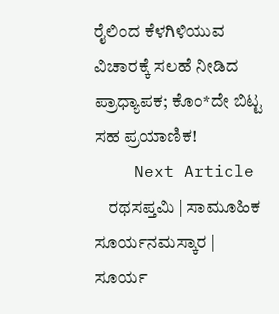ರೈಲಿಂದ ಕೆಳಗಿಳಿಯುವ ವಿಚಾರಕ್ಕೆ ಸಲಹೆ ನೀಡಿದ ಪ್ರಾಧ್ಯಾಪಕ; ಕೊಂ*ದೇ ಬಿಟ್ಟ ಸಹ ಪ್ರಯಾಣಿಕ!
    Next Article
    ರಥಸಪ್ತಮಿ | ಸಾಮೂಹಿಕ ಸೂರ್ಯನಮಸ್ಕಾರ | ಸೂರ್ಯ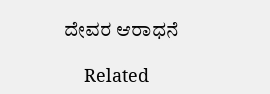ದೇವರ ಆರಾಧನೆ

    Related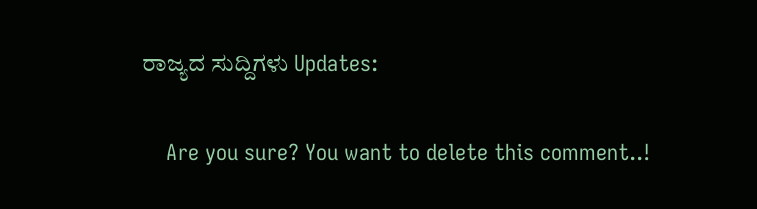ರಾಜ್ಯದ ಸುದ್ದಿಗಳು Updates:

    Are you sure? You want to delete this comment..!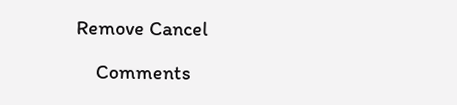Remove Cancel

    Comments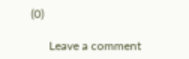(0)

      Leave a comment